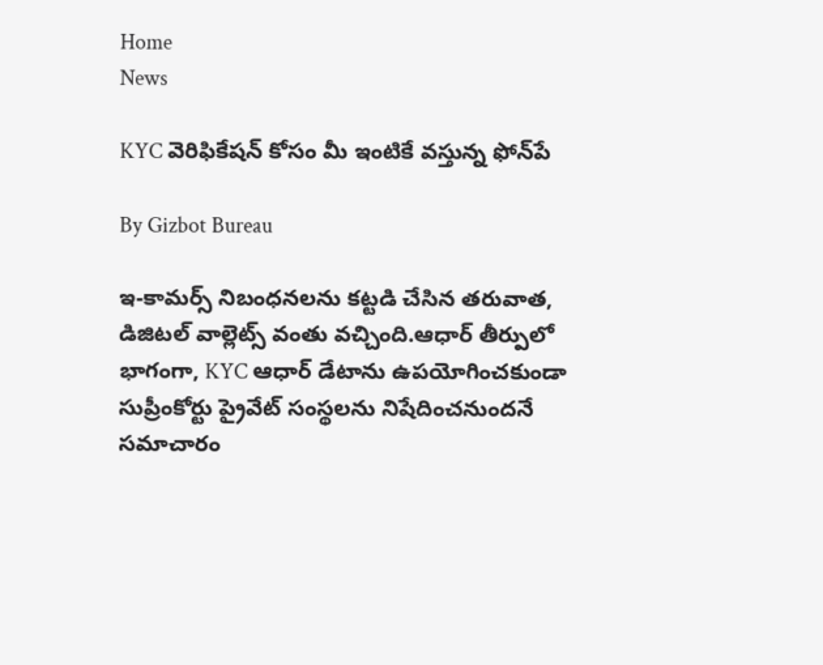Home
News

KYC వెరిఫికేషన్ కోసం మీ ఇంటికే వస్తున్న ఫోన్‌పే

By Gizbot Bureau

ఇ-కామర్స్ నిబంధనలను కట్టడి చేసిన తరువాత, డిజిటల్ వాల్లెట్స్ వంతు వచ్చింది.ఆధార్ తీర్పులో భాగంగా, KYC ఆధార్ డేటాను ఉపయోగించకుండా సుప్రీంకోర్టు ప్రైవేట్ సంస్థలను నిషేదించనుందనే సమాచారం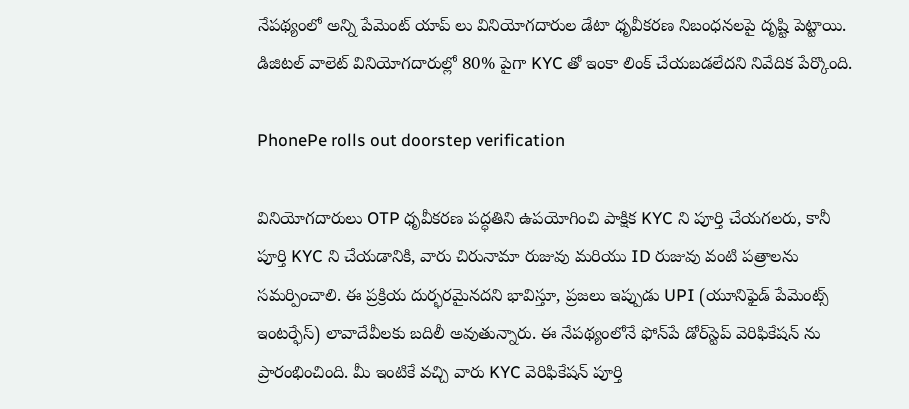నేపథ్యంలో అన్ని పేమెంట్ యాప్ లు వినియోగదారుల డేటా ధృవీకరణ నిబంధనలపై దృష్టి పెట్టాయి. డిజిటల్ వాలెట్ వినియోగదారుల్లో 80% పైగా KYC తో ఇంకా లింక్ చేయబడలేదని నివేదిక పేర్కొంది.

PhonePe rolls out doorstep verification

వినియోగదారులు OTP ధృవీకరణ పద్ధతిని ఉపయోగించి పాక్షిక KYC ని పూర్తి చేయగలరు, కానీ పూర్తి KYC ని చేయడానికి, వారు చిరునామా రుజువు మరియు ID రుజువు వంటి పత్రాలను సమర్పించాలి. ఈ ప్రక్రియ దుర్భరమైనదని భావిస్తూ, ప్రజలు ఇప్పుడు UPI (యూనిఫైడ్ పేమెంట్స్ ఇంటర్ఫేస్) లావాదేవీలకు బదిలీ అవుతున్నారు. ఈ నేపథ్యంలోనే ఫోన్‌పే డోర్‌స్టెప్ వెరిఫికేషన్ ను ప్రారంభించింది. మీ ఇంటికే వచ్చి వారు KYC వెరిఫికేషన్ పూర్తి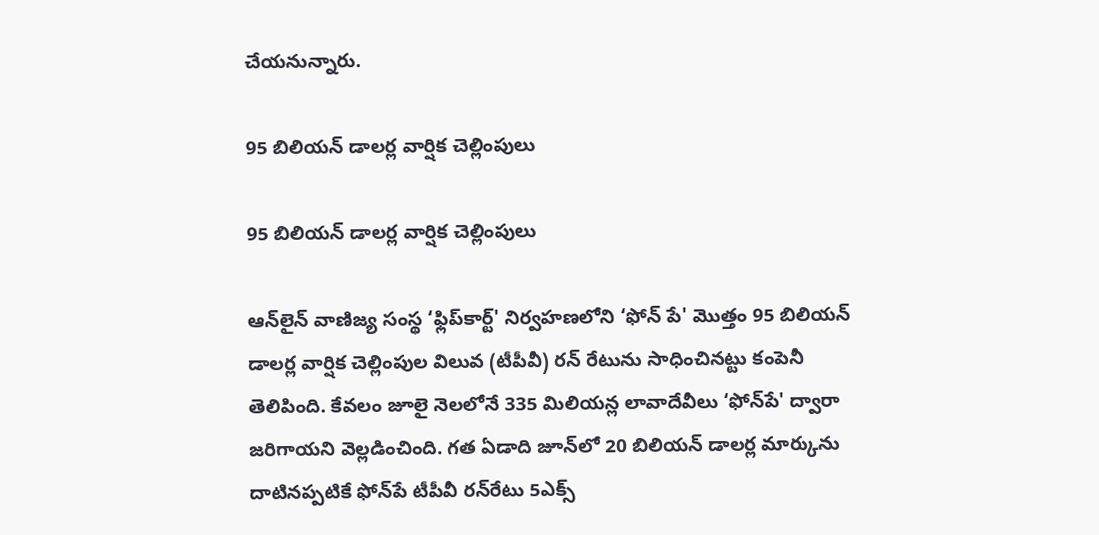చేయనున్నారు.

95 బిలియన్ డాలర్ల వార్షిక చెల్లింపులు

95 బిలియన్ డాలర్ల వార్షిక చెల్లింపులు

ఆన్‌లైన్ వాణిజ్య సంస్థ ‘ఫ్లిప్‌కార్ట్' నిర్వహణలోని ‘ఫోన్ పే' మొత్తం 95 బిలియన్ డాలర్ల వార్షిక చెల్లింపుల విలువ (టీపీవీ) రన్ రేటును సాధించినట్టు కంపెనీ తెలిపింది. కేవలం జూలై నెలలోనే 335 మిలియన్ల లావాదేవీలు ‘ఫోన్‌పే' ద్వారా జరిగాయని వెల్లడించింది. గత ఏడాది జూన్‌లో 20 బిలియన్ డాలర్ల మార్కును దాటినప్పటికే ఫోన్‌పే టీపీవీ రన్‌రేటు 5ఎక్స్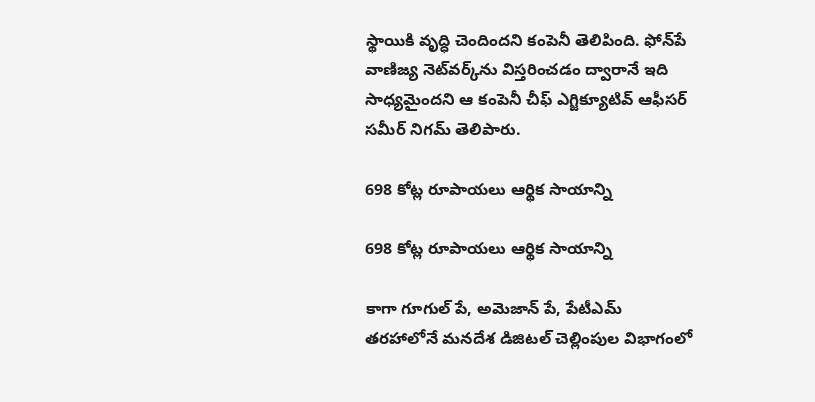స్థాయికి వృద్ధి చెందిందని కంపెనీ తెలిపింది. ఫోన్‌పే వాణిజ్య నెట్‌వర్క్‌ను విస్తరించడం ద్వారానే ఇది సాధ్యమైందని ఆ కంపెనీ చీఫ్ ఎగ్జిక్యూటివ్ ఆఫీసర్ సమీర్ నిగమ్ తెలిపారు.

698 కోట్ల రూపాయలు ఆర్థిక సాయాన్ని

698 కోట్ల రూపాయలు ఆర్థిక సాయాన్ని

కాగా గూగుల్ పే, అమెజాన్ పే, పేటీఎమ్ తరహాలోనే మనదేశ డిజిటల్ చెల్లింపుల విభాగంలో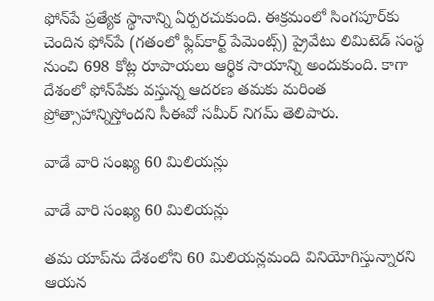ఫోన్‌పే ప్రత్యేక స్థానాన్ని ఏర్పరచుకుంది. ఈక్రమంలో సింగపూర్‌కు చెందిన ఫోన్‌పే (గతంలో ఫ్లిప్‌కార్ట్ పేమెంట్స్) ప్రైవేటు లిమిటెడ్ సంస్థ నుంచి 698 కోట్ల రూపాయలు ఆర్థిక సాయాన్ని అందుకుంది. కాగా దేశంలో ఫోన్‌పేకు వస్తున్న ఆదరణ తమకు మరింత ప్రోత్సాహాన్నిస్తోందని సీఈవో సమీర్ నిగమ్ తెలిపారు.

వాడే వారి సంఖ్య 60 మిలియన్లు

వాడే వారి సంఖ్య 60 మిలియన్లు

తమ యాప్‌ను దేశంలోని 60 మిలియన్లమంది వినియోగిస్తున్నారని ఆయన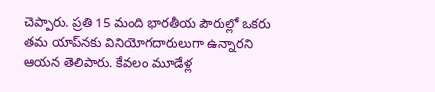చెప్పారు. ప్రతి 15 మంది భారతీయ పౌరుల్లో ఒకరు తమ యాప్‌నకు వినియోగదారులుగా ఉన్నారని ఆయన తెలిపారు. కేవలం మూడేళ్ల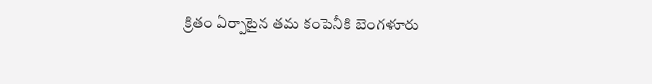క్రితం ఏర్పాటైన తమ కంపెనీకి బెంగళూరు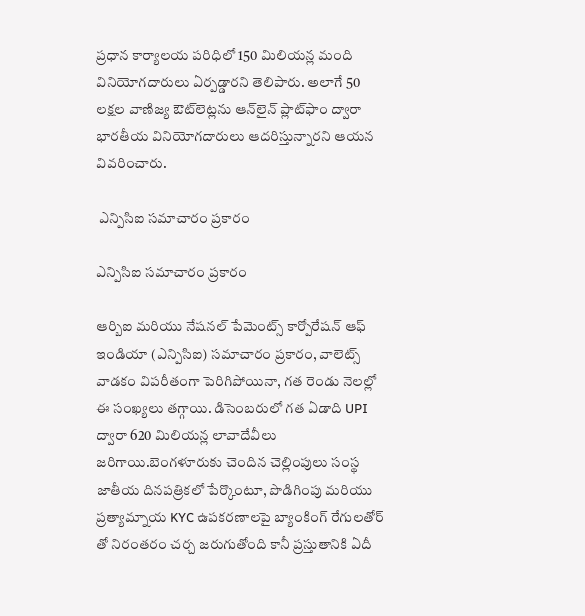ప్రధాన కార్యాలయ పరిధిలో 150 మిలియన్ల మంది వినియోగదారులు ఏర్పడ్డారని తెలిపారు. అలాగే 50 లక్షల వాణిజ్య ఔట్‌లెట్లను ఆన్‌లైన్ ప్లాట్‌ఫాం ద్వారా భారతీయ వినియోగదారులు ఆదరిస్తున్నారని ఆయన వివరించారు.

 ఎన్పిసిఐ సమాచారం ప్రకారం

ఎన్పిసిఐ సమాచారం ప్రకారం

ఆర్బిఐ మరియు నేషనల్ పేమెంట్స్ కార్పోరేషన్ ఆఫ్ ఇండియా (ఎన్పిసిఐ) సమాచారం ప్రకారం, వాలెట్స్ వాడకం విపరీతంగా పెరిగిపోయినా, గత రెండు నెలల్లో ఈ సంఖ్యలు తగ్గాయి. డిసెంబరులో గత ఏడాది UPI ద్వారా 620 మిలియన్ల లావాదేవీలు జరిగాయి.బెంగళూరుకు చెందిన చెల్లింపులు సంస్థ జాతీయ దినపత్రికలో పేర్కొంటూ, పొడిగింపు మరియు ప్రత్యామ్నాయ KYC ఉపకరణాలపై బ్యాంకింగ్ రేగులతోర్ తో నిరంతరం చర్చ జరుగుతోంది కానీ ప్రస్తుతానికి ఏదీ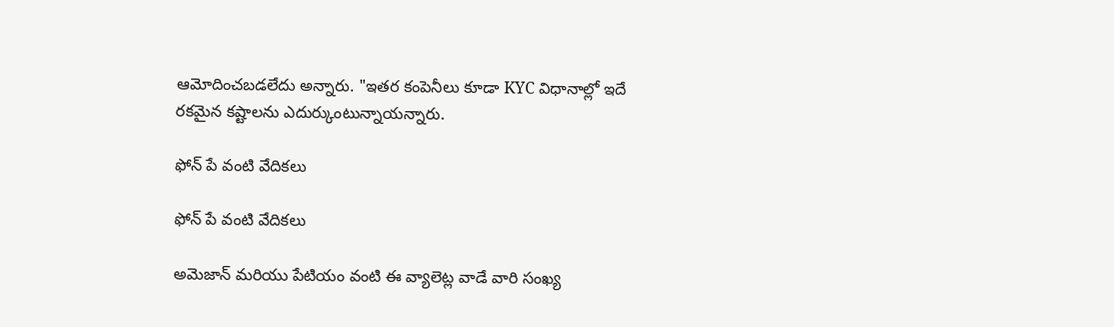ఆమోదించబడలేదు అన్నారు. "ఇతర కంపెనీలు కూడా KYC విధానాల్లో ఇదే రకమైన కష్టాలను ఎదుర్కుంటున్నాయన్నారు.

ఫోన్ పే వంటి వేదికలు

ఫోన్ పే వంటి వేదికలు

అమెజాన్ మరియు పేటియం వంటి ఈ వ్యాలెట్ల వాడే వారి సంఖ్య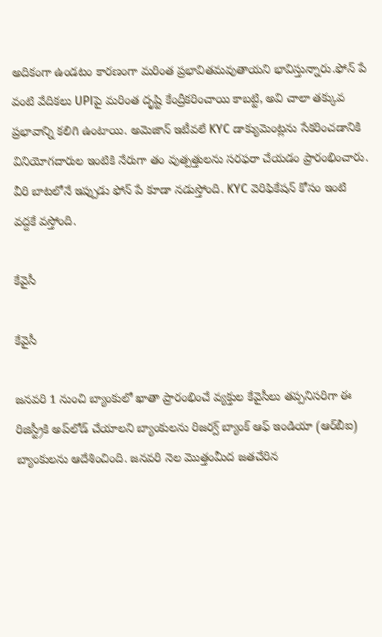అదికంగా ఉండటం కారణంగా మరింత ప్రభావితమవుతాయని భావిస్తున్నారు.ఫోన్ పే వంటి వేదికలు UPIపై మరింత దృష్టి కేంద్రీకరించాయి కాబట్టి, అవి చాలా తక్కువ ప్రభావాన్ని కలిగి ఉంటాయి. అమెజాన్ ఇటీవలే KYC డాక్యుమెంట్లను సేకరించడానికి వినియోగదారుల ఇంటికి నేరుగా తం వుత్పత్తులను సరఫరా చేయడం ప్రారంభించారు. వీరి బాటలోనే ఇప్పుడు ఫోన్ పే కూడా నడుస్తోంది. KYC వెరిఫికేషన్ కోసం ఇంటి వద్దకే వస్తోంది.

కేవైసీ

కేవైసీ

జనవరి 1 నుంచి బ్యాంకులో ఖాతా ప్రారంభించే వ్యక్తుల కేవైసీలు తప్పనిసరిగా ఈ రిజిస్ట్రీకి అప్‌లోడ్‌ చేయాలని బ్యాంకులను రిజర్వ్‌ బ్యాంక్‌ ఆఫ్‌ ఇండియా (ఆర్‌బీఐ) బ్యాంకుల‌ను ఆదేశించింది. జనవరి నెల మొత్తంమీద జతచేరిన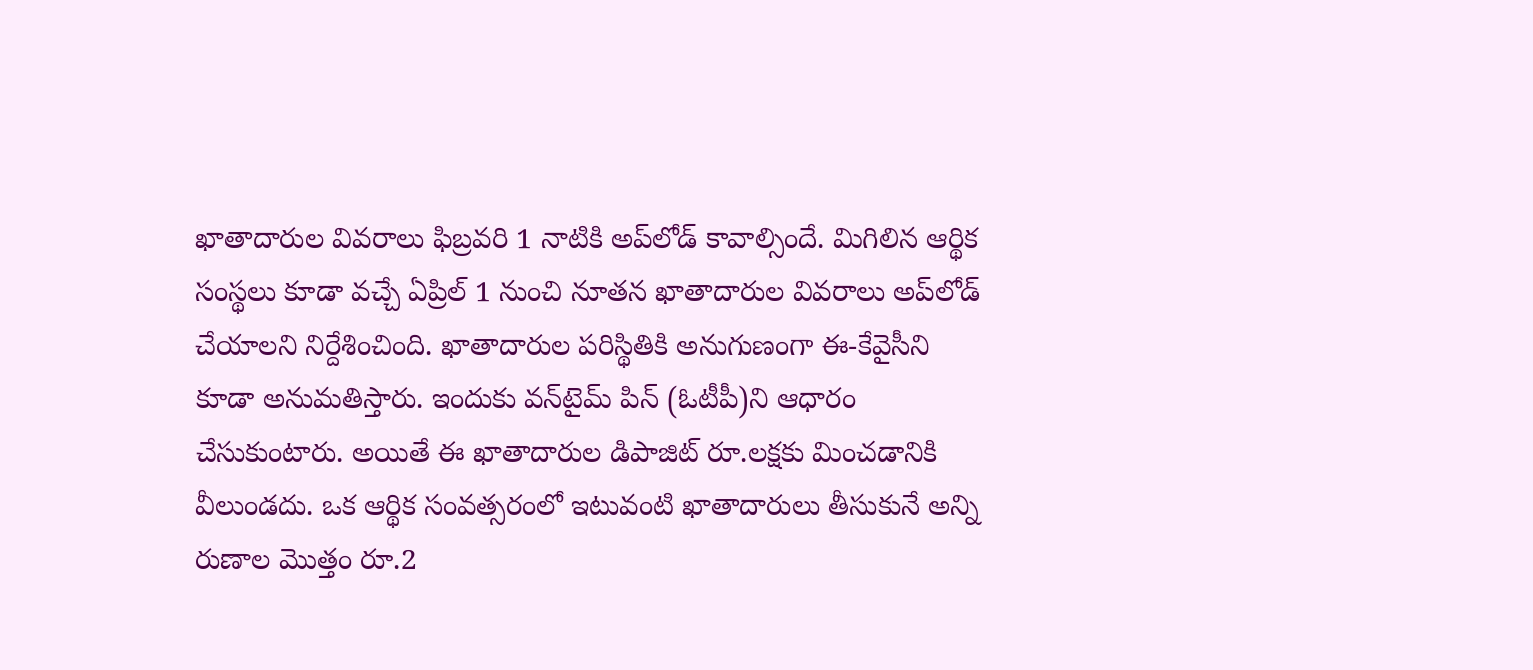ఖాతాదారుల వివరాలు ఫిబ్రవరి 1 నాటికి అప్‌లోడ్‌ కావాల్సిందే. మిగిలిన ఆర్థిక సంస్థలు కూడా వచ్చే ఏప్రిల్‌ 1 నుంచి నూతన ఖాతాదారుల వివరాలు అప్‌లోడ్‌ చేయాలని నిర్దేశించింది. ఖాతాదారుల పరిస్థితికి అనుగుణంగా ఈ-కేవైసీని కూడా అనుమతిస్తారు. ఇందుకు వన్‌టైమ్‌ పిన్‌ (ఓటీపీ)ని ఆధారం చేసుకుంటారు. అయితే ఈ ఖాతాదారుల డిపాజిట్‌ రూ.లక్షకు మించడానికి వీలుండదు. ఒక ఆర్థిక సంవత్సరంలో ఇటువంటి ఖాతాదారులు తీసుకునే అన్ని రుణాల మొత్తం రూ.2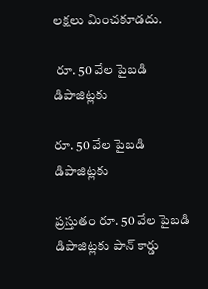లక్షలు మించకూడదు.

 రూ. 50 వేల పైబ‌డి డిపాజిట్ల‌కు

రూ. 50 వేల పైబ‌డి డిపాజిట్ల‌కు

ప్ర‌స్తుతం రూ. 50 వేల పైబ‌డి డిపాజిట్ల‌కు పాన్ కార్డు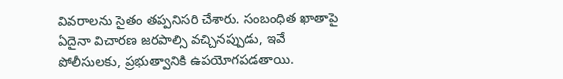వివ‌రాల‌ను సైతం త‌ప్ప‌నిస‌రి చేశారు. సంబంధిత ఖాతాపై ఏదైనా విచారణ జరపాల్సి వచ్చినప్పుడు, ఇవే పోలీసుల‌కు, ప్ర‌భుత్వానికి ఉప‌యోగ‌ప‌డ‌తాయి.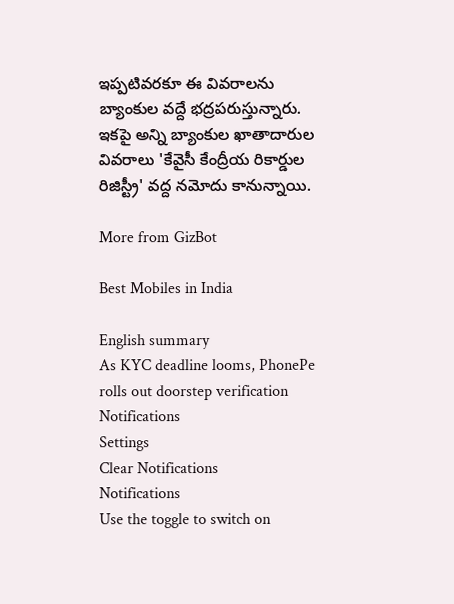ఇప్పటివరకూ ఈ వివరాలను బ్యాంకుల వద్దే భ‌ద్ర‌ప‌రుస్తున్నారు. ఇకపై అన్ని బ్యాంకుల ఖాతాదారుల వివరాలు 'కేవైసీ కేంద్రీయ రికార్డుల రిజిస్ట్రీ' వద్ద నమోదు కానున్నాయి.

More from GizBot

Best Mobiles in India

English summary
As KYC deadline looms, PhonePe rolls out doorstep verification
Notifications
Settings
Clear Notifications
Notifications
Use the toggle to switch on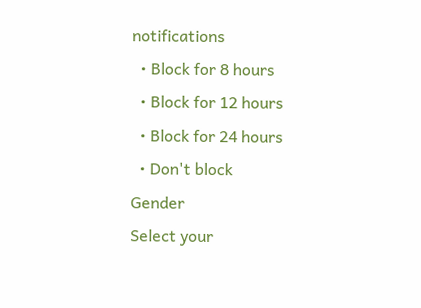notifications
  • Block for 8 hours
  • Block for 12 hours
  • Block for 24 hours
  • Don't block
Gender
Select your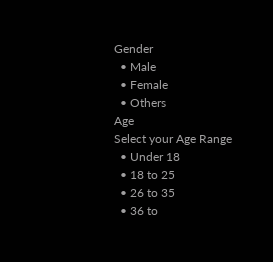Gender
  • Male
  • Female
  • Others
Age
Select your Age Range
  • Under 18
  • 18 to 25
  • 26 to 35
  • 36 to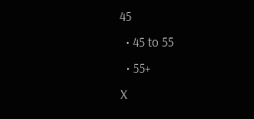45
  • 45 to 55
  • 55+
X